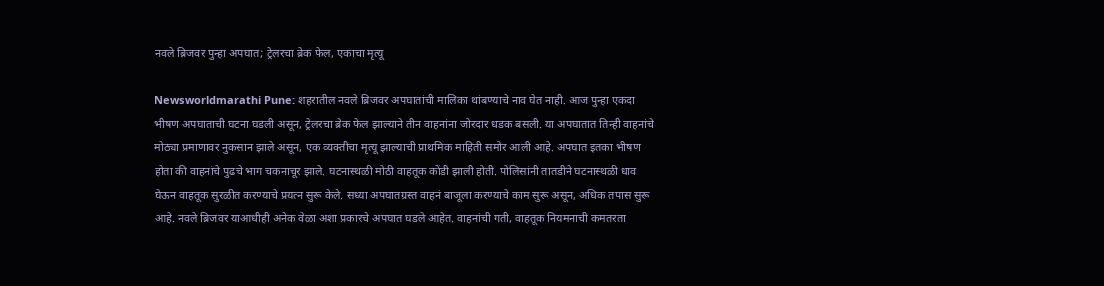नवले ब्रिजवर पुन्हा अपघात; ट्रेलरचा ब्रेक फेल, एकाचा मृत्यू

Newsworldmarathi Pune: शहरातील नवले ब्रिजवर अपघातांची मालिका थांबण्याचे नाव घेत नाही. आज पुन्हा एकदा भीषण अपघाताची घटना घडली असून, ट्रेलरचा ब्रेक फेल झाल्याने तीन वाहनांना जोरदार धडक बसली. या अपघातात तिन्ही वाहनांचे मोठ्या प्रमाणावर नुकसान झाले असून, एक व्यक्तीचा मृत्यू झाल्याची प्राथमिक माहिती समोर आली आहे. अपघात इतका भीषण होता की वाहनांचे पुढचे भाग चकनाचूर झाले. घटनास्थळी मोठी वाहतूक कोंडी झाली होती. पोलिसांनी तातडीने घटनास्थळी धाव घेऊन वाहतूक सुरळीत करण्याचे प्रयत्न सुरू केले. सध्या अपघातग्रस्त वाहनं बाजूला करण्याचे काम सुरू असून, अधिक तपास सुरू आहे. नवले ब्रिजवर याआधीही अनेक वेळा अशा प्रकारचे अपघात घडले आहेत. वाहनांची गती, वाहतूक नियमनाची कमतरता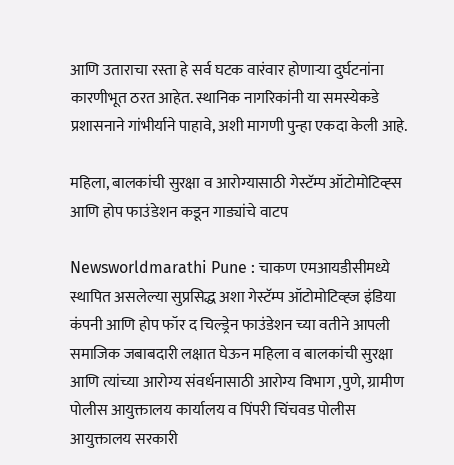आणि उताराचा रस्ता हे सर्व घटक वारंवार होणाऱ्या दुर्घटनांना कारणीभूत ठरत आहेत. स्थानिक नागरिकांनी या समस्येकडे प्रशासनाने गांभीर्याने पाहावे, अशी मागणी पुन्हा एकदा केली आहे.

महिला, बालकांची सुरक्षा व आरोग्यासाठी गेस्टॅम्प ऑटोमोटिव्ह्स आणि होप फाउंडेशन कडून गाड्यांचे वाटप

Newsworldmarathi Pune : चाकण एमआयडीसीमध्ये स्थापित असलेल्या सुप्रसिद्ध अशा गेस्टॅम्प ऑटोमोटिव्ह्ज इंडिया कंपनी आणि होप फॉर द चिल्ड्रेन फाउंडेशन च्या वतीने आपली समाजिक जबाबदारी लक्षात घेऊन महिला व बालकांची सुरक्षा आणि त्यांच्या आरोग्य संवर्धनासाठी आरोग्य विभाग ,पुणे, ग्रामीण पोलीस आयुक्तालय कार्यालय व पिंपरी चिंचवड पोलीस आयुक्तालय सरकारी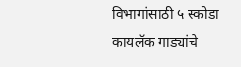विभागांसाठी ५ स्कोडा कायलॅक गाड्यांचे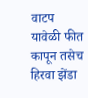वाटप यावेळी फीत कापून तसेच हिरवा झेंडा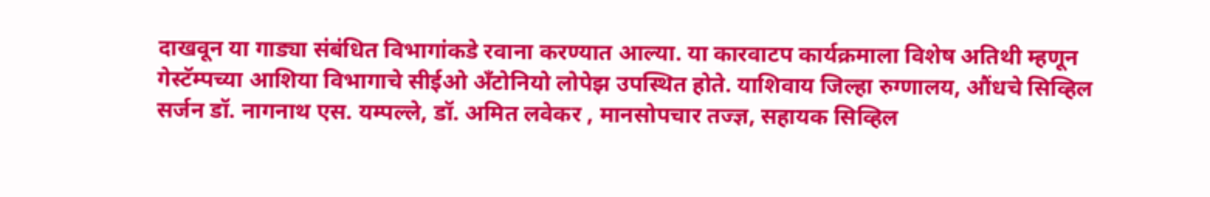दाखवून या गाड्या संबंधित विभागांकडे रवाना करण्यात आल्या. या कारवाटप कार्यक्रमाला विशेष अतिथी म्हणून गेस्टॅम्पच्या आशिया विभागाचे सीईओ अँटोनियो लोपेझ उपस्थित होते. याशिवाय जिल्हा रुग्णालय, औंधचे सिव्हिल सर्जन डॉ. नागनाथ एस. यम्पल्ले, डॉ. अमित लवेकर , मानसोपचार तज्ज्ञ, सहायक सिव्हिल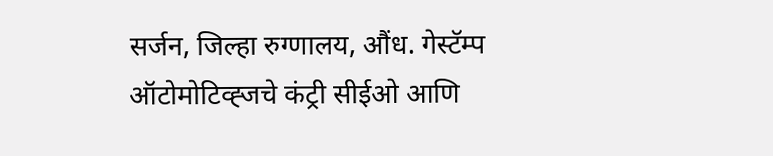सर्जन, जिल्हा रुग्णालय, औंध. गेस्टॅम्प ऑटोमोटिव्ह्जचे कंट्री सीईओ आणि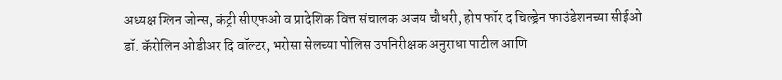अध्यक्ष ग्लिन जोन्स, कंट्री सीएफओ व प्रादेशिक वित्त संचालक अजय चौधरी, होप फॉर द चिल्ड्रेन फाउंडेशनच्या सीईओ डॉ. कॅरोलिन ओडीअर दि वॉल्टर, भरोसा सेलच्या पोलिस उपनिरीक्षक अनुराधा पाटील आणि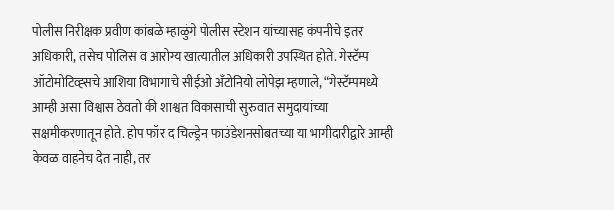पोलीस निरीक्षक प्रवीण कांबळे म्हाळुंगे पोलीस स्टेशन यांच्यासह कंपनीचे इतर अधिकारी, तसेच पोलिस व आरोग्य खात्यातील अधिकारी उपस्थित होते. गेस्टॅम्प ऑटोमोटिव्ह्सचे आशिया विभागाचे सीईओ अँटोनियो लोपेझ म्हणाले, “गेस्टॅम्पमध्ये आम्ही असा विश्वास ठेवतो की शाश्वत विकासाची सुरुवात समुदायांच्या सक्षमीकरणातून होते. होप फॉर द चिल्ड्रेन फाउंडेशनसोबतच्या या भागीदारीद्वारे आम्ही केवळ वाहनेच देत नाही, तर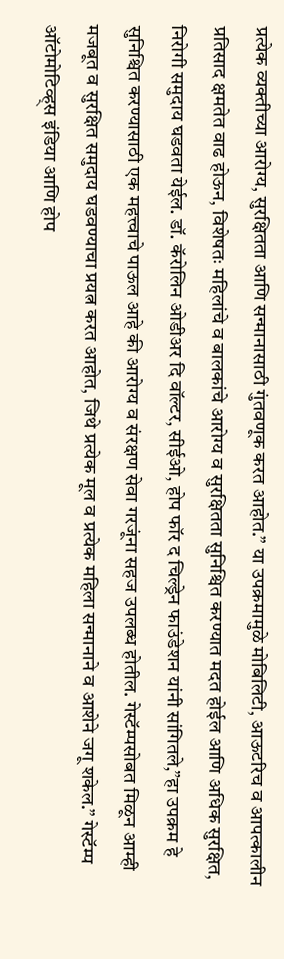प्रत्येक व्यक्तीच्या आरोग्य, सुरक्षितता आणि सन्मानासाठी गुंतवणूक करत आहोत.” या उपक्रमामुळे मोबिलिटी, आऊटरिच व आपत्कालीन प्रतिसाद क्षमतेत वाढ होऊन, विशेषतः महिलांचे व बालकांचे आरोग्य व सुरक्षितता सुनिश्चित करण्यात मदत होईल आणि अधिक सुरक्षित, निरोगी समुदाय घडवता येईल. डॉ. कॅरोलिन ओडीअर दि वॉल्टर, सीईओ, होप फॉर द चिल्ड्रेन फाउंडेशन यांनी सांगितले,”हा उपक्रम हे सुनिश्चित करण्यासाठी एक महत्त्वाचे पाऊल आहे की आरोग्य व संरक्षण सेवा गरजूंना सहज उपलब्ध होतील. गेस्टॅम्पसोबत मिळून आम्ही मजबूत व सुरक्षित समुदाय घडवण्याचा प्रयत्न करत आहोत, जिथे प्रत्येक मूल व प्रत्येक महिला सन्मानाने व आशेने जगू शकेल.” गेस्टॅम्प ऑटोमोटिव्ह्स इंडिया आणि होप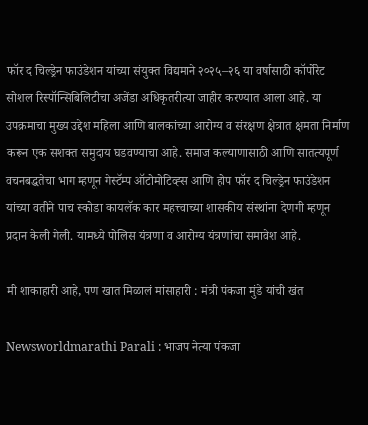फॉर द चिल्ड्रेन फाउंडेशन यांच्या संयुक्त विद्यमाने २०२५–२६ या वर्षासाठी कॉर्पोरेट सोशल रिस्पॉन्सिबिलिटीचा अजेंडा अधिकृतरीत्या जाहीर करण्यात आला आहे. या उपक्रमाचा मुख्य उद्देश महिला आणि बालकांच्या आरोग्य व संरक्षण क्षेत्रात क्षमता निर्माण करून एक सशक्त समुदाय घडवण्याचा आहे. समाज कल्याणासाठी आणि सातत्यपूर्ण वचनबद्धतेचा भाग म्हणून गेस्टॅम्प ऑटोमोटिव्ह्स आणि होप फॉर द चिल्ड्रेन फाउंडेशन यांच्या वतीने पाच स्कोडा कायलॅक कार महत्त्वाच्या शासकीय संस्थांना देणगी म्हणून प्रदान केली गेली. यामध्ये पोलिस यंत्रणा व आरोग्य यंत्रणांचा समावेश आहे.

मी शाकाहारी आहे, पण खात मिळालं मांसाहारी : मंत्री पंकजा मुंडे यांची खंत

Newsworldmarathi Parali : भाजप नेत्या पंकजा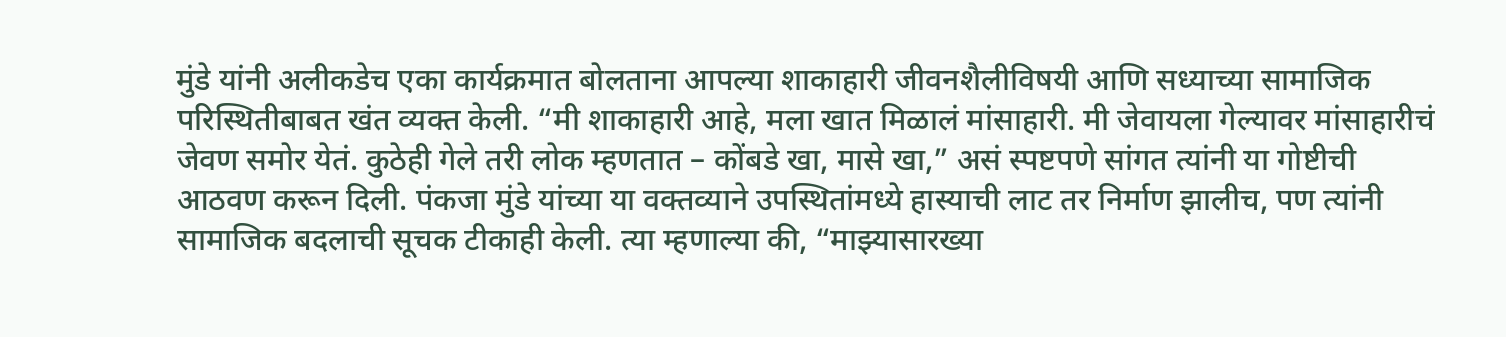मुंडे यांनी अलीकडेच एका कार्यक्रमात बोलताना आपल्या शाकाहारी जीवनशैलीविषयी आणि सध्याच्या सामाजिक परिस्थितीबाबत खंत व्यक्त केली. “मी शाकाहारी आहे, मला खात मिळालं मांसाहारी. मी जेवायला गेल्यावर मांसाहारीचं जेवण समोर येतं. कुठेही गेले तरी लोक म्हणतात – कोंबडे खा, मासे खा,” असं स्पष्टपणे सांगत त्यांनी या गोष्टीची आठवण करून दिली. पंकजा मुंडे यांच्या या वक्तव्याने उपस्थितांमध्ये हास्याची लाट तर निर्माण झालीच, पण त्यांनी सामाजिक बदलाची सूचक टीकाही केली. त्या म्हणाल्या की, “माझ्यासारख्या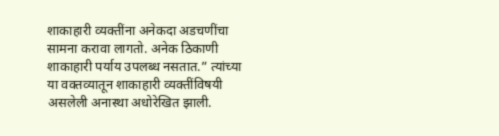शाकाहारी व्यक्तींना अनेकदा अडचणींचा सामना करावा लागतो. अनेक ठिकाणी शाकाहारी पर्याय उपलब्ध नसतात.” त्यांच्या या वक्तव्यातून शाकाहारी व्यक्तींविषयी असलेली अनास्था अधोरेखित झाली.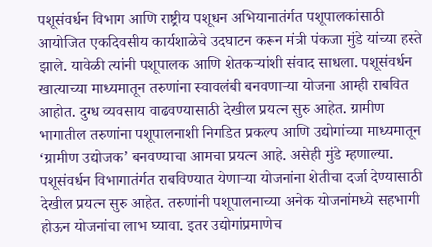पशूसंवर्धन विभाग आणि राष्ट्रीय पशूधन अभियानातंर्गत पशूपालकांसाठी आयोजित एकदिवसीय कार्यशाळेचे उदघाटन करून मंत्री पंकजा मुंडे यांच्या हस्ते झाले. यावेळी त्यांनी पशूपालक आणि शेतकऱ्यांशी संवाद साधला. पशूसंवर्धन खात्याच्या माध्यमातून तरुणांना स्वावलंबी बनवणाऱ्या योजना आम्ही राबवित आहोत. दुग्ध व्यवसाय वाढवण्यासाठी देखील प्रयत्न सुरु आहेत. ग्रामीण भागातील तरुणांना पशूपालनाशी निगडित प्रकल्प आणि उद्योगांच्या माध्यमातून ‘ग्रामीण उद्योजक’ बनवण्याचा आमचा प्रयत्न आहे. असेही मुंडे म्हणाल्या. पशूसंवर्धन विभागातंर्गत राबविण्यात येणाऱ्या योजनांना शेतीचा दर्जा देण्यासाठी देखील प्रयत्न सुरु आहेत. तरुणांनी पशूपालनाच्या अनेक योजनांमध्ये सहभागी होऊन योजनांचा लाभ घ्यावा. इतर उद्योगांप्रमाणेच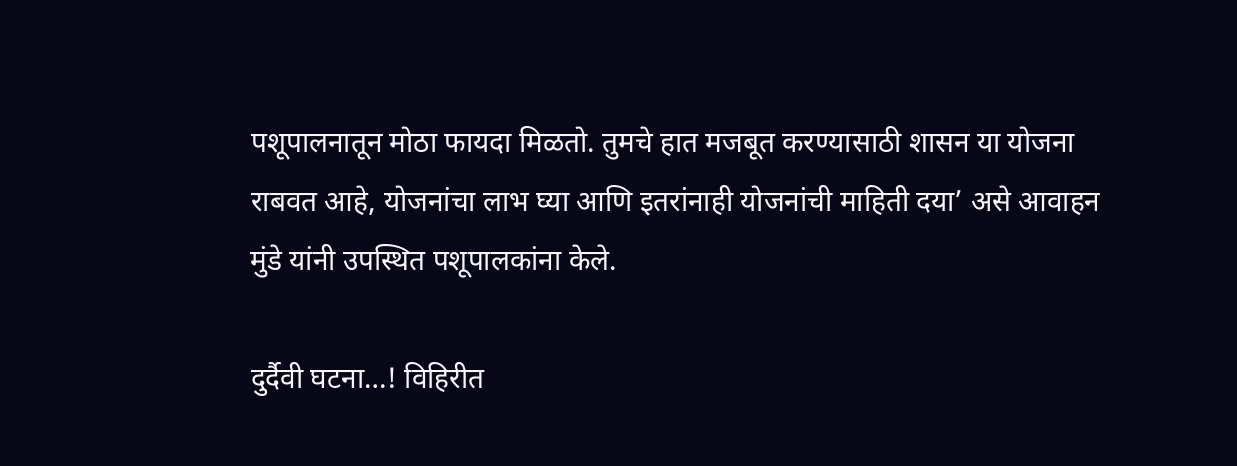पशूपालनातून मोठा फायदा मिळतो. तुमचे हात मजबूत करण्यासाठी शासन या योजना राबवत आहे, योजनांचा लाभ घ्या आणि इतरांनाही योजनांची माहिती दया’ असे आवाहन मुंडे यांनी उपस्थित पशूपालकांना केले.

दुर्दैवी घटना…! विहिरीत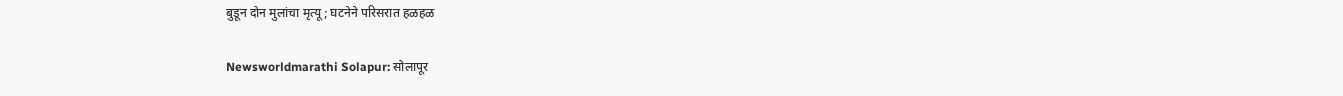बुडून दोन मुलांचा मृत्यू; घटनेने परिसरात हळहळ

Newsworldmarathi Solapur: सोलापूर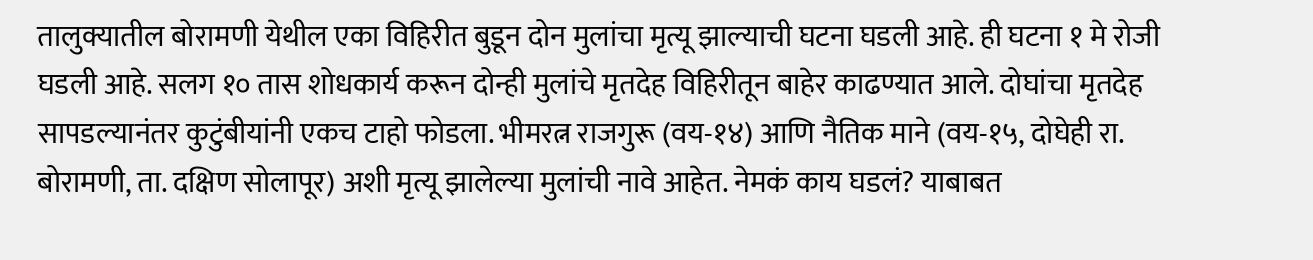तालुक्यातील बोरामणी येथील एका विहिरीत बुडून दोन मुलांचा मृत्यू झाल्याची घटना घडली आहे. ही घटना १ मे रोजी घडली आहे. सलग १० तास शोधकार्य करून दोन्ही मुलांचे मृतदेह विहिरीतून बाहेर काढण्यात आले. दोघांचा मृतदेह सापडल्यानंतर कुटुंबीयांनी एकच टाहो फोडला. भीमरत्न राजगुरू (वय-१४) आणि नैतिक माने (वय-१५, दोघेही रा. बोरामणी, ता. दक्षिण सोलापूर) अशी मृत्यू झालेल्या मुलांची नावे आहेत. नेमकं काय घडलं? याबाबत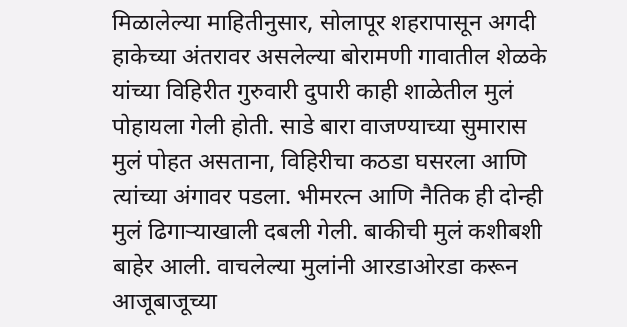मिळालेल्या माहितीनुसार, सोलापूर शहरापासून अगदी हाकेच्या अंतरावर असलेल्या बोरामणी गावातील शेळके यांच्या विहिरीत गुरुवारी दुपारी काही शाळेतील मुलं पोहायला गेली होती. साडे बारा वाजण्याच्या सुमारास मुलं पोहत असताना, विहिरीचा कठडा घसरला आणि त्यांच्या अंगावर पडला. भीमरत्न आणि नैतिक ही दोन्ही मुलं ढिगाऱ्याखाली दबली गेली. बाकीची मुलं कशीबशी बाहेर आली. वाचलेल्या मुलांनी आरडाओरडा करून आजूबाजूच्या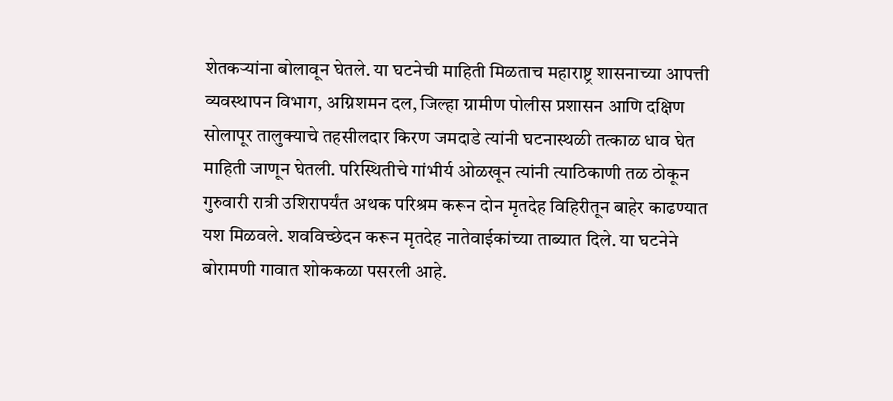शेतकऱ्यांना बोलावून घेतले. या घटनेची माहिती मिळताच महाराष्ट्र शासनाच्या आपत्ती व्यवस्थापन विभाग, अग्निशमन दल, जिल्हा ग्रामीण पोलीस प्रशासन आणि दक्षिण सोलापूर तालुक्याचे तहसीलदार किरण जमदाडे त्यांनी घटनास्थळी तत्काळ धाव घेत माहिती जाणून घेतली. परिस्थितीचे गांभीर्य ओळखून त्यांनी त्याठिकाणी तळ ठोकून गुरुवारी रात्री उशिरापर्यंत अथक परिश्रम करून दोन मृतदेह विहिरीतून बाहेर काढण्यात यश मिळवले. शवविच्छेदन करून मृतदेह नातेवाईकांच्या ताब्यात दिले. या घटनेने बोरामणी गावात शोककळा पसरली आहे.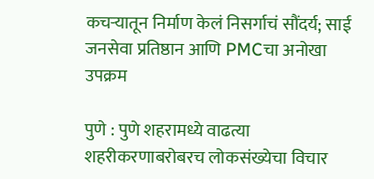कचऱ्यातून निर्माण केलं निसर्गाचं सौंदर्य; साई जनसेवा प्रतिष्ठान आणि PMCचा अनोखा उपक्रम

पुणे : पुणे शहरामध्ये वाढत्या शहरीकरणाबरोबरच लोकसंख्येचा विचार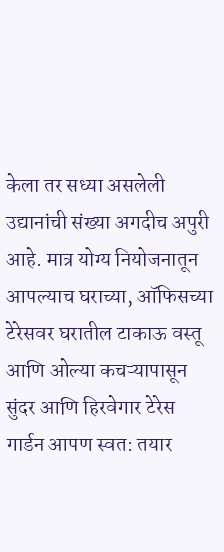केला तर सध्या असलेली उद्यानांची संख्या अगदीच अपुरी आहे. मात्र योग्य नियोजनातून आपल्याच घराच्या, ऑफिसच्या टेरेसवर घरातील टाकाऊ वस्तू आणि ओल्या कचऱ्यापासून सुंदर आणि हिरवेगार टेरेस गार्डन आपण स्वत: तयार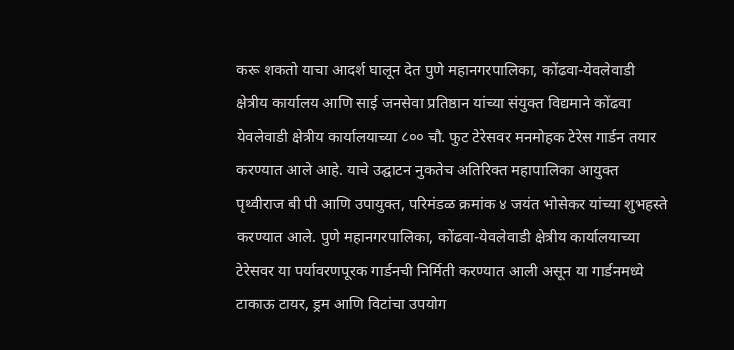करू शकतो याचा आदर्श घालून देत पुणे महानगरपालिका, कोंढवा-येवलेवाडी क्षेत्रीय कार्यालय आणि साई जनसेवा प्रतिष्ठान यांच्या संयुक्त विद्यमाने कोंढवा येवलेवाडी क्षेत्रीय कार्यालयाच्या ८०० चौ. फुट टेरेसवर मनमोहक टेरेस गार्डन तयार करण्यात आले आहे. याचे उद्घाटन नुकतेच अतिरिक्त महापालिका आयुक्त पृथ्वीराज बी पी आणि उपायुक्त, परिमंडळ क्रमांक ४ जयंत भोसेकर यांच्या शुभहस्ते करण्यात आले. पुणे महानगरपालिका, कोंढवा-येवलेवाडी क्षेत्रीय कार्यालयाच्या टेरेसवर या पर्यावरणपूरक गार्डनची निर्मिती करण्यात आली असून या गार्डनमध्ये टाकाऊ टायर, ड्रम आणि विटांचा उपयोग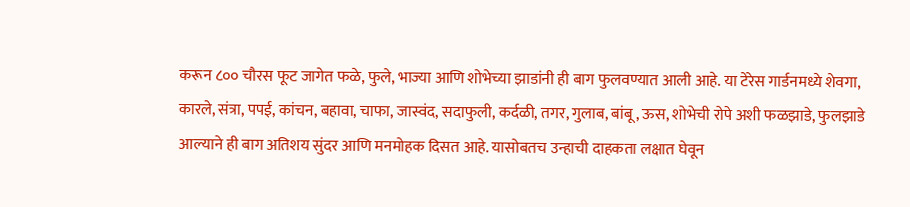करून ८०० चौरस फूट जागेत फळे, फुले, भाज्या आणि शोभेच्या झाडांनी ही बाग फुलवण्यात आली आहे. या टेरेस गार्डनमध्ये शेवगा, कारले, संत्रा, पपई, कांचन, बहावा, चाफा, जास्वंद, सदाफुली, कर्दळी, तगर, गुलाब, बांबू, ऊस, शोभेची रोपे अशी फळझाडे, फुलझाडे आल्याने ही बाग अतिशय सुंदर आणि मनमोहक दिसत आहे. यासोबतच उन्हाची दाहकता लक्षात घेवून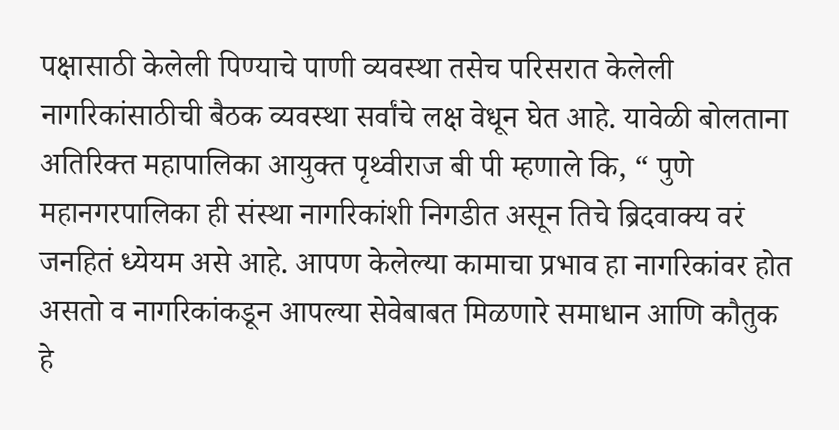पक्षासाठी केलेली पिण्याचे पाणी व्यवस्था तसेच परिसरात केलेली नागरिकांसाठीची बैठक व्यवस्था सर्वांचे लक्ष वेधून घेत आहे. यावेळी बोलताना अतिरिक्त महापालिका आयुक्त पृथ्वीराज बी पी म्हणाले कि, “ पुणे महानगरपालिका ही संस्था नागरिकांशी निगडीत असून तिचे ब्रिदवाक्य वरं जनहितं ध्येयम असे आहे. आपण केलेल्या कामाचा प्रभाव हा नागरिकांवर होत असतो व नागरिकांकडून आपल्या सेवेबाबत मिळणारे समाधान आणि कौतुक हे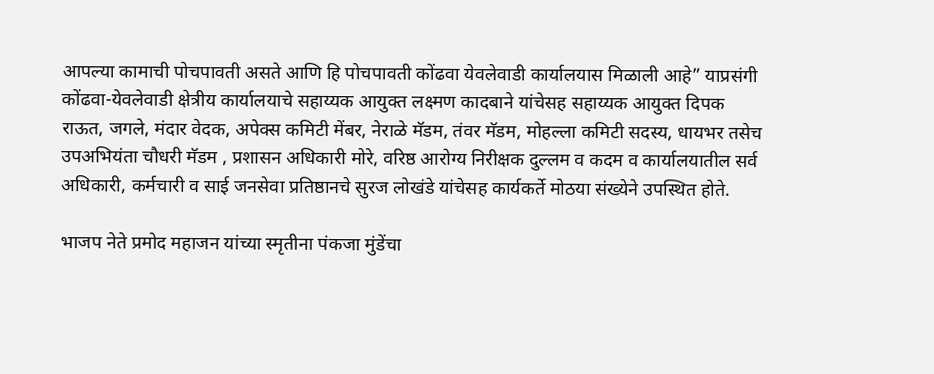आपल्या कामाची पोचपावती असते आणि हि पोचपावती कोंढवा येवलेवाडी कार्यालयास मिळाली आहे” याप्रसंगी कोंढवा-येवलेवाडी क्षेत्रीय कार्यालयाचे सहाय्यक आयुक्त लक्ष्मण कादबाने यांचेसह सहाय्यक आयुक्त दिपक राऊत, जगले, मंदार वेदक, अपेक्स कमिटी मेंबर, नेराळे मॅडम, तंवर मॅडम, मोहल्ला कमिटी सदस्य, धायभर तसेच उपअभियंता चौधरी मॅडम , प्रशासन अधिकारी मोरे, वरिष्ठ आरोग्य निरीक्षक दुल्लम व कदम व कार्यालयातील सर्व अधिकारी, कर्मचारी व साई जनसेवा प्रतिष्ठानचे सुरज लोखंडे यांचेसह कार्यकर्ते मोठया संख्येने उपस्थित होते.

भाजप नेते प्रमोद महाजन यांच्या स्मृतीना पंकजा मुंडेंचा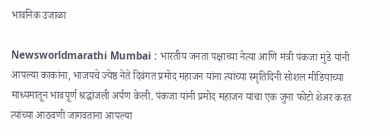भावनिक उजाळा

Newsworldmarathi Mumbai : भारतीय जनता पक्षाच्या नेत्या आणि मंत्री पंकजा मुंडे यांनी आपल्या काकांना, भाजपचे ज्येष्ठ नेते दिवंगत प्रमोद महाजन यांना त्यांच्या स्मृतिदिनी सोशल मीडियाच्या माध्यमातून भावपूर्ण श्रद्धांजली अर्पण केली. पंकजा यांनी प्रमोद महाजन यांचा एक जुना फोटो शेअर करत त्यांच्या आठवणी जागवताना आपल्या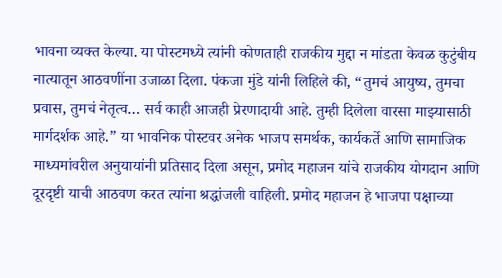भावना व्यक्त केल्या. या पोस्टमध्ये त्यांनी कोणताही राजकीय मुद्दा न मांडता केवळ कुटुंबीय नात्यातून आठवणींना उजाळा दिला. पंकजा मुंडे यांनी लिहिले की, “तुमचं आयुष्य, तुमचा प्रवास, तुमचं नेतृत्व… सर्व काही आजही प्रेरणादायी आहे. तुम्ही दिलेला वारसा माझ्यासाठी मार्गदर्शक आहे.” या भावनिक पोस्टवर अनेक भाजप समर्थक, कार्यकर्ते आणि सामाजिक माध्यमांवरील अनुयायांनी प्रतिसाद दिला असून, प्रमोद महाजन यांचे राजकीय योगदान आणि दूरदृष्टी याची आठवण करत त्यांना श्रद्धांजली वाहिली. प्रमोद महाजन हे भाजपा पक्षाच्या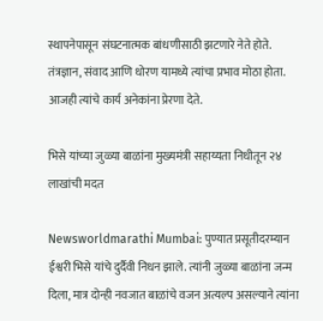स्थापनेपासून संघटनात्मक बांधणीसाठी झटणारे नेते होते. तंत्रज्ञान, संवाद आणि धोरण यामध्ये त्यांचा प्रभाव मोठा होता. आजही त्यांचे कार्य अनेकांना प्रेरणा देते.

भिसे यांच्या जुळ्या बाळांना मुख्यमंत्री सहाय्यता निधीतून २४ लाखांची मदत

Newsworldmarathi Mumbai: पुण्यात प्रसूतीदरम्यान ईश्वरी भिसे यांचे दुर्दैवी निधन झाले. त्यांनी जुळ्या बाळांना जन्म दिला, मात्र दोन्ही नवजात बाळांचे वजन अत्यल्प असल्याने त्यांना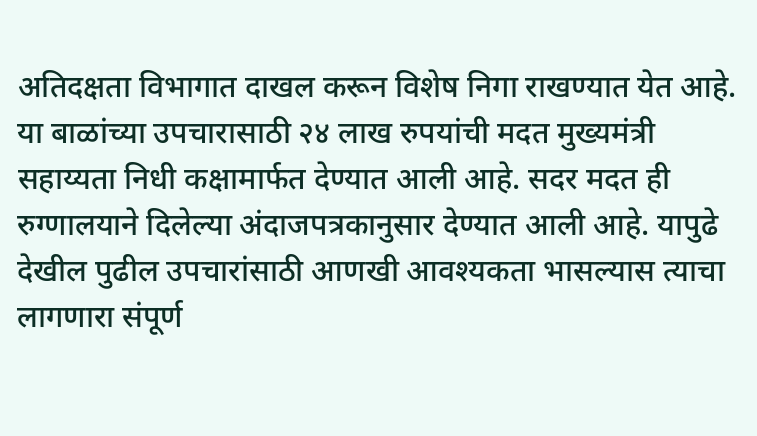अतिदक्षता विभागात दाखल करून विशेष निगा राखण्यात येत आहे. या बाळांच्या उपचारासाठी २४ लाख रुपयांची मदत मुख्यमंत्री सहाय्यता निधी कक्षामार्फत देण्यात आली आहे. सदर मदत ही रुग्णालयाने दिलेल्या अंदाजपत्रकानुसार देण्यात आली आहे. यापुढे देखील पुढील उपचारांसाठी आणखी आवश्यकता भासल्यास त्याचा लागणारा संपूर्ण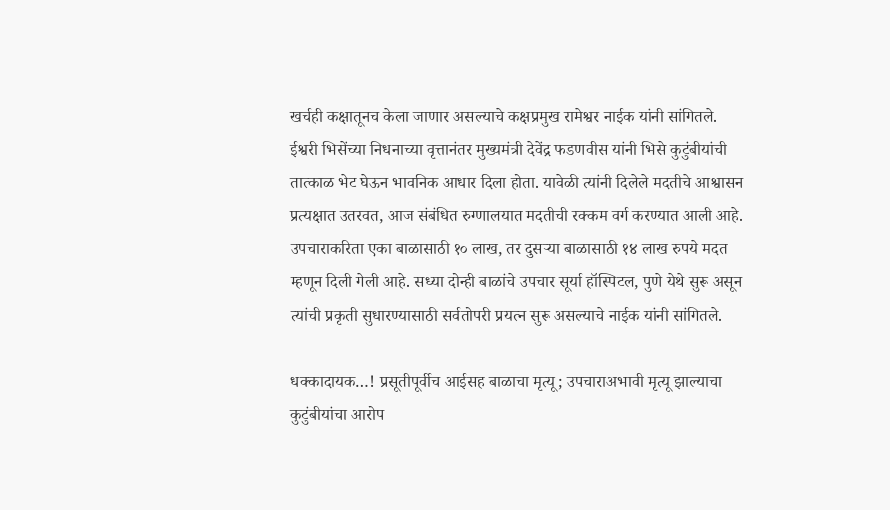खर्चही कक्षातूनच केला जाणार असल्याचे कक्षप्रमुख रामेश्वर नाईक यांनी सांगितले. ईश्वरी भिसेंच्या निधनाच्या वृत्तानंतर मुख्यमंत्री देवेंद्र फडणवीस यांनी भिसे कुटुंबीयांची तात्काळ भेट घेऊन भावनिक आधार दिला होता. यावेळी त्यांनी दिलेले मदतीचे आश्वासन प्रत्यक्षात उतरवत, आज संबंधित रुग्णालयात मदतीची रक्कम वर्ग करण्यात आली आहे. उपचाराकरिता एका बाळासाठी १० लाख, तर दुसऱ्या बाळासाठी १४ लाख रुपये मदत म्हणून दिली गेली आहे. सध्या दोन्ही बाळांचे उपचार सूर्या हॉस्पिटल, पुणे येथे सुरू असून त्यांची प्रकृती सुधारण्यासाठी सर्वतोपरी प्रयत्न सुरू असल्याचे नाईक यांनी सांगितले.

धक्कादायक…! प्रसूतीपूर्वीच आईसह बाळाचा मृत्यू; उपचाराअभावी मृत्यू झाल्याचा कुटुंबीयांचा आरोप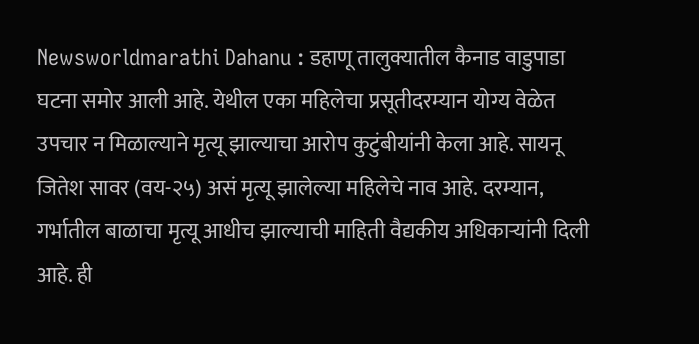Newsworldmarathi Dahanu : डहाणू तालुक्यातील कैनाड वाडुपाडा घटना समोर आली आहे. येथील एका महिलेचा प्रसूतीदरम्यान योग्य वेळेत उपचार न मिळाल्याने मृत्यू झाल्याचा आरोप कुटुंबीयांनी केला आहे. सायनू जितेश सावर (वय-२५) असं मृत्यू झालेल्या महिलेचे नाव आहे. दरम्यान, गर्भातील बाळाचा मृत्यू आधीच झाल्याची माहिती वैद्यकीय अधिकाऱ्यांनी दिली आहे. ही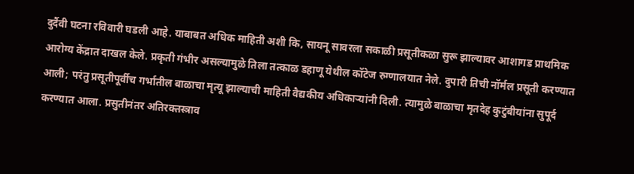दुर्दैवी घटना रविवारी घडली आहे. याबाबत अधिक माहिती अशी कि, सायनू सावरला सकाळी प्रसूतीकळा सुरू झाल्यावर आशागड प्राथमिक आरोग्य केंद्रात दाखल केले. प्रकृती गंभीर असल्यामुळे तिला तत्काळ डहाणू येथील कॉटेज रुग्णालयात नेले. दुपारी तिची नॉर्मल प्रसूती करण्यात आली; परंतु प्रसूतीपूर्वीच गर्भातील बाळाचा मृत्यू झाल्याची माहिती वैद्यकीय अधिकाऱ्यांनी दिली. त्यामुळे बाळाचा मृतदेह कुटुंबीयांना सुपूर्द करण्यात आला. प्रसुतीनंतर अतिरक्तस्त्राव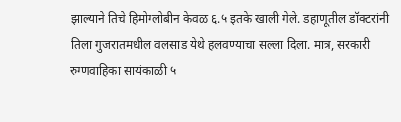झाल्याने तिचे हिमोग्लोबीन केवळ ६.५ इतके खाली गेले. डहाणूतील डॉक्टरांनी तिला गुजरातमधील वलसाड येथे हलवण्याचा सल्ला दिला. मात्र, सरकारी रुग्णवाहिका सायंकाळी ५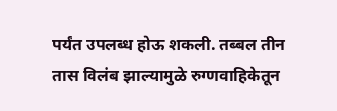पर्यंत उपलब्ध होऊ शकली. तब्बल तीन तास विलंब झाल्यामुळे रुग्णवाहिकेतून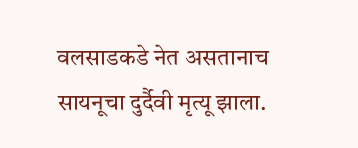वलसाडकडे नेत असतानाच सायनूचा दुर्दैवी मृत्यू झाला.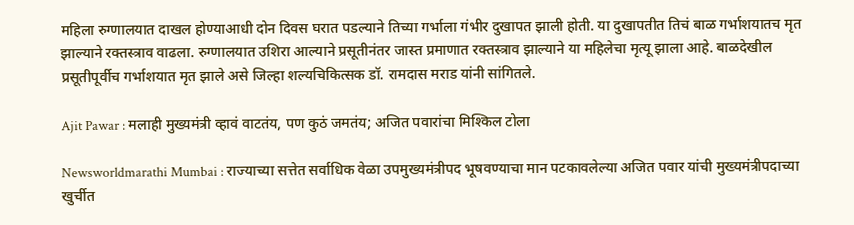महिला रुग्णालयात दाखल होण्याआधी दोन दिवस घरात पडल्याने तिच्या गर्भाला गंभीर दुखापत झाली होती. या दुखापतीत तिचं बाळ गर्भाशयातच मृत झाल्याने रक्तस्त्राव वाढला. रुग्णालयात उशिरा आल्याने प्रसूतीनंतर जास्त प्रमाणात रक्तस्त्राव झाल्याने या महिलेचा मृत्यू झाला आहे. बाळदेखील प्रसूतीपूर्वीच गर्भाशयात मृत झाले असे जिल्हा शल्यचिकित्सक डॉ. रामदास मराड यांनी सांगितले.

Ajit Pawar : मलाही मुख्यमंत्री व्हावं वाटतंय, पण कुठं जमतंय; अजित पवारांचा मिश्किल टोला

Newsworldmarathi Mumbai : राज्याच्या सत्तेत सर्वाधिक वेळा उपमुख्यमंत्रीपद भूषवण्याचा मान पटकावलेल्या अजित पवार यांची मुख्यमंत्रीपदाच्या खुर्चीत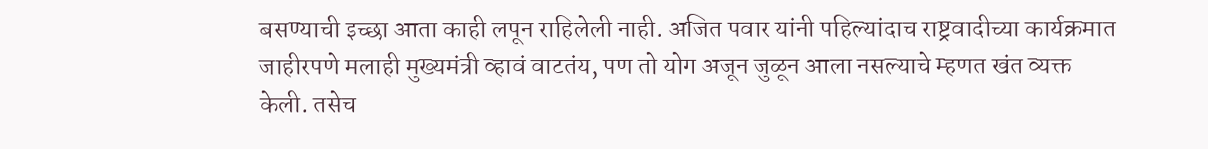बसण्याची इच्छा आता काही लपून राहिलेली नाही. अजित पवार यांनी पहिल्यांदाच राष्ट्रवादीच्या कार्यक्रमात जाहीरपणे मलाही मुख्यमंत्री व्हावं वाटतंय, पण तो योग अजून जुळून आला नसल्याचे म्हणत खंत व्यक्त केली. तसेच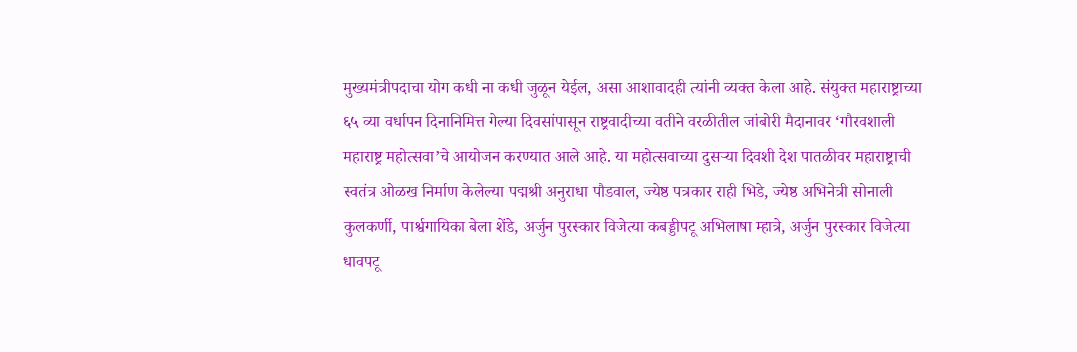मुख्यमंत्रीपदाचा योग कधी ना कधी जुळून येईल, असा आशावादही त्यांनी व्यक्त केला आहे. संयुक्त महाराष्ट्राच्या ६५ व्या वर्धापन दिनानिमित्त गेल्या दिवसांपासून राष्ट्रवादीच्या वतीने वरळीतील जांबोरी मैदानावर ‘गौरवशाली महाराष्ट्र महोत्सवा’चे आयोजन करण्यात आले आहे. या महोत्सवाच्या दुसऱ्या दिवशी देश पातळीवर महाराष्ट्राची स्वतंत्र ओळख निर्माण केलेल्या पद्मश्री अनुराधा पौडवाल, ज्येष्ठ पत्रकार राही भिडे, ज्येष्ठ अभिनेत्री सोनाली कुलकर्णी, पार्श्वगायिका बेला शेंडे, अर्जुन पुरस्कार विजेत्या कबड्डीपटू अभिलाषा म्हात्रे, अर्जुन पुरस्कार विजेत्या धावपटू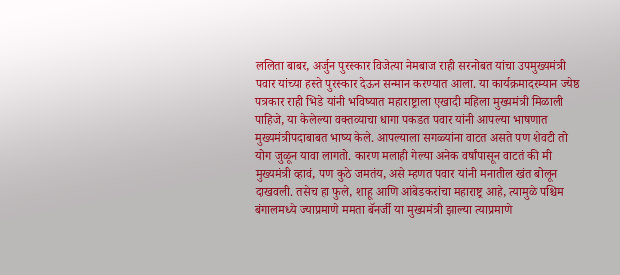ललिता बाबर, अर्जुन पुरस्कार विजेत्या नेमबाज राही सरनोबत यांचा उपमुख्यमंत्री पवार यांच्या हस्ते पुरस्कार देऊन सन्मान करण्यात आला. या कार्यक्रमादरम्यान ज्येष्ठ पत्रकार राही भिडे यांनी भविष्यात महाराष्ट्राला एखादी महिला मुख्यमंत्री मिळाली पाहिजे, या केलेल्या वक्तव्याचा धागा पकडत पवार यांनी आपल्या भाषणात मुख्यमंत्रीपदाबाबत भाष्य केले. आपल्याला सगळ्यांना वाटत असते पण शेवटी तो योग जुळून यावा लागतो. कारण मलाही गेल्या अनेक वर्षांपासून वाटतं की मी मुख्यमंत्री व्हावं, पण कुठे जमतंय, असे म्हणत पवार यांनी मनातील खंत बोलून दाखवली. तसेच हा फुले, शाहू आणि आंबेडकरांचा महाराष्ट्र आहे, त्यामुळे पश्चिम बंगालमध्ये ज्याप्रमाणे ममता बॅनर्जी या मुख्यमंत्री झाल्या त्याप्रमाणे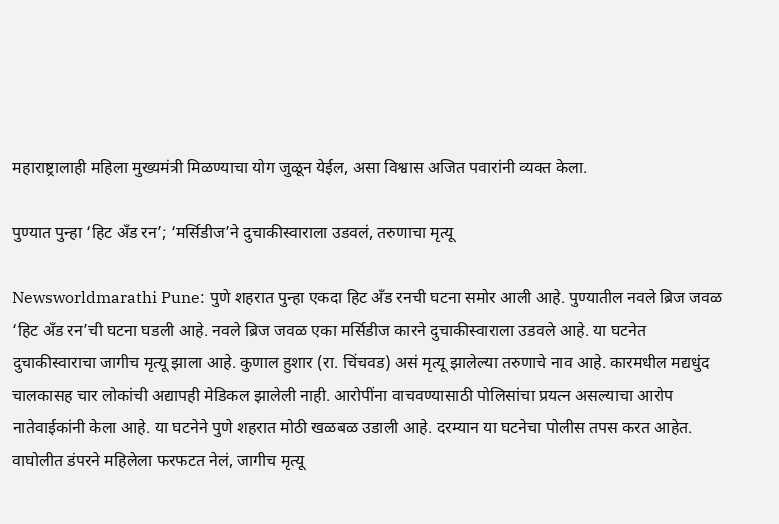महाराष्ट्रालाही महिला मुख्यमंत्री मिळण्याचा योग जुळून येईल, असा विश्वास अजित पवारांनी व्यक्त केला.

पुण्यात पुन्हा ‘हिट अँड रन’; ‘मर्सिडीज’ने दुचाकीस्वाराला उडवलं, तरुणाचा मृत्यू

Newsworldmarathi Pune: पुणे शहरात पुन्हा एकदा हिट अँड रनची घटना समोर आली आहे. पुण्यातील नवले ब्रिज जवळ ‘हिट अँड रन’ची घटना घडली आहे. नवले ब्रिज जवळ एका मर्सिडीज कारने दुचाकीस्वाराला उडवले आहे. या घटनेत दुचाकीस्वाराचा जागीच मृत्यू झाला आहे. कुणाल हुशार (रा. चिंचवड) असं मृत्यू झालेल्या तरुणाचे नाव आहे. कारमधील मद्यधुंद चालकासह चार लोकांची अद्यापही मेडिकल झालेली नाही. आरोपींना वाचवण्यासाठी पोलिसांचा प्रयत्न असल्याचा आरोप नातेवाईकांनी केला आहे. या घटनेने पुणे शहरात मोठी खळबळ उडाली आहे. दरम्यान या घटनेचा पोलीस तपस करत आहेत. वाघोलीत डंपरने महिलेला फरफटत नेलं, जागीच मृत्यू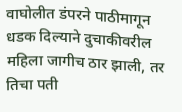वाघोलीत डंपरने पाठीमागून धडक दिल्याने दुचाकीवरील महिला जागीच ठार झाली, तर तिचा पती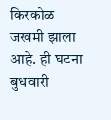किरकोळ जखमी झाला आहे. ही घटना बुधवारी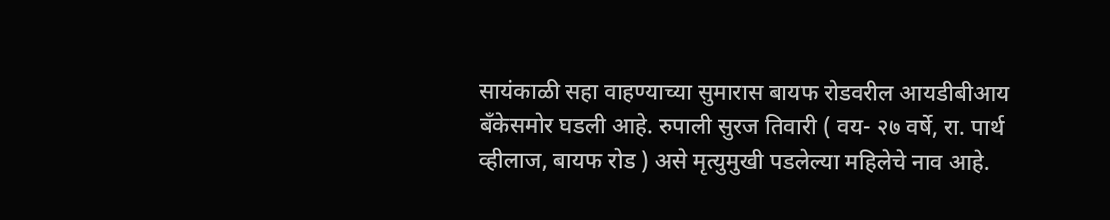सायंकाळी सहा वाहण्याच्या सुमारास बायफ रोडवरील आयडीबीआय बँकेसमोर घडली आहे. रुपाली सुरज तिवारी ( वय- २७ वर्षे, रा. पार्थ व्हीलाज, बायफ रोड ) असे मृत्युमुखी पडलेल्या महिलेचे नाव आहे.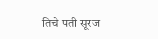तिचे पती सूरज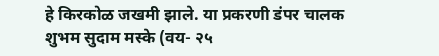हे किरकोळ जखमी झाले. या प्रकरणी डंपर चालक शुभम सुदाम मस्के (वय- २५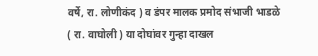वर्षे, रा. लोणीकंद ) व डंपर मालक प्रमोद संभाजी भाडळे ( रा. वाघोली ) या दोघांवर गुन्हा दाखल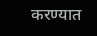करण्यात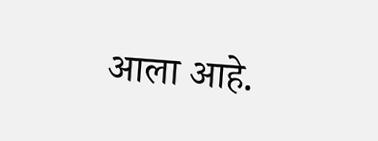आला आहे.